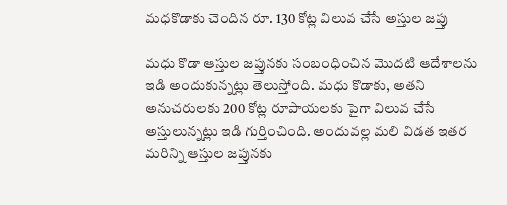మధకొడాకు చెందిన రూ. 130 కోట్ల విలువ చేసే అస్తుల జప్తు

మధు కొడా ఆస్తుల జప్తునకు సంబంధించిన మొదటి ఆదేశాలను ఇడి అందుకున్నట్లు తెలుస్తోంది. మధు కొడాకు, అతని అనుచరులకు 200 కోట్ల రూపాయలకు పైగా విలువ చేసే అస్తులున్నట్లు ఇడి గుర్తించింది. అందువల్ల మలి విడత ఇతర మరిన్ని ఆస్తుల జప్తునకు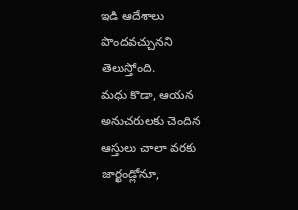ఇడి ఆదేశాలు పొందవచ్చునని తెలుస్తోంది.
మధు కొడా, ఆయన అనుచరులకు చెందిన ఆస్తులు చాలా వరకు జార్ఖండ్లోనూ,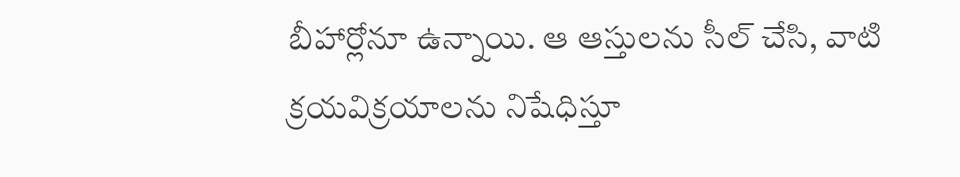బీహార్లోనూ ఉన్నాయి. ఆ ఆస్తులను సీల్ చేసి, వాటి క్రయవిక్రయాలను నిషేధిస్తూ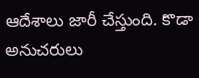ఆదేశాలు జారీ చేస్తుంది. కొడా అనుచరులు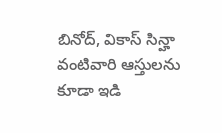బినోద్, వికాస్ సిన్హా వంటివారి ఆస్తులను కూడా ఇడి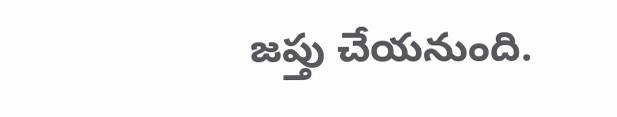జప్తు చేయనుంది.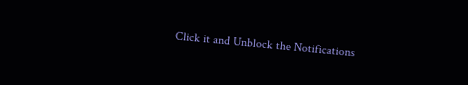Click it and Unblock the Notifications